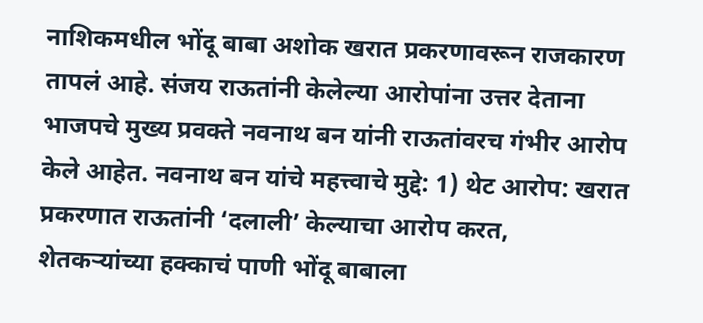नाशिकमधील भोंदू बाबा अशोक खरात प्रकरणावरून राजकारण तापलं आहे. संजय राऊतांनी केलेल्या आरोपांना उत्तर देताना भाजपचे मुख्य प्रवक्ते नवनाथ बन यांनी राऊतांवरच गंभीर आरोप केले आहेत. नवनाथ बन यांचे महत्त्वाचे मुद्दे: 1) थेट आरोप: खरात प्रकरणात राऊतांनी ‘दलाली’ केल्याचा आरोप करत, शेतकऱ्यांच्या हक्काचं पाणी भोंदू बाबाला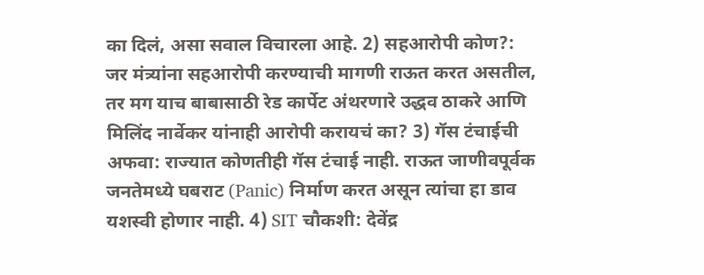का दिलं, असा सवाल विचारला आहे. 2) सहआरोपी कोण?: जर मंत्र्यांना सहआरोपी करण्याची मागणी राऊत करत असतील, तर मग याच बाबासाठी रेड कार्पेट अंथरणारे उद्धव ठाकरे आणि मिलिंद नार्वेकर यांनाही आरोपी करायचं का? 3) गॅस टंचाईची अफवा: राज्यात कोणतीही गॅस टंचाई नाही. राऊत जाणीवपूर्वक जनतेमध्ये घबराट (Panic) निर्माण करत असून त्यांचा हा डाव यशस्वी होणार नाही. 4) SIT चौकशी: देवेंद्र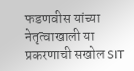फडणवीस यांच्या नेतृत्वाखाली या प्रकरणाची सखोल SIT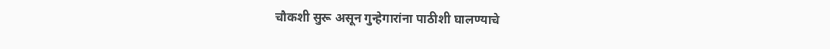चौकशी सुरू असून गुन्हेगारांना पाठीशी घालण्याचे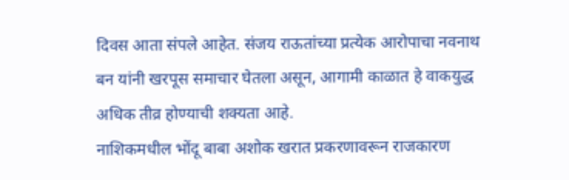दिवस आता संपले आहेत. संजय राऊतांच्या प्रत्येक आरोपाचा नवनाथ बन यांनी खरपूस समाचार घेतला असून, आगामी काळात हे वाकयुद्ध अधिक तीव्र होण्याची शक्यता आहे.
नाशिकमधील भोंदू बाबा अशोक खरात प्रकरणावरून राजकारण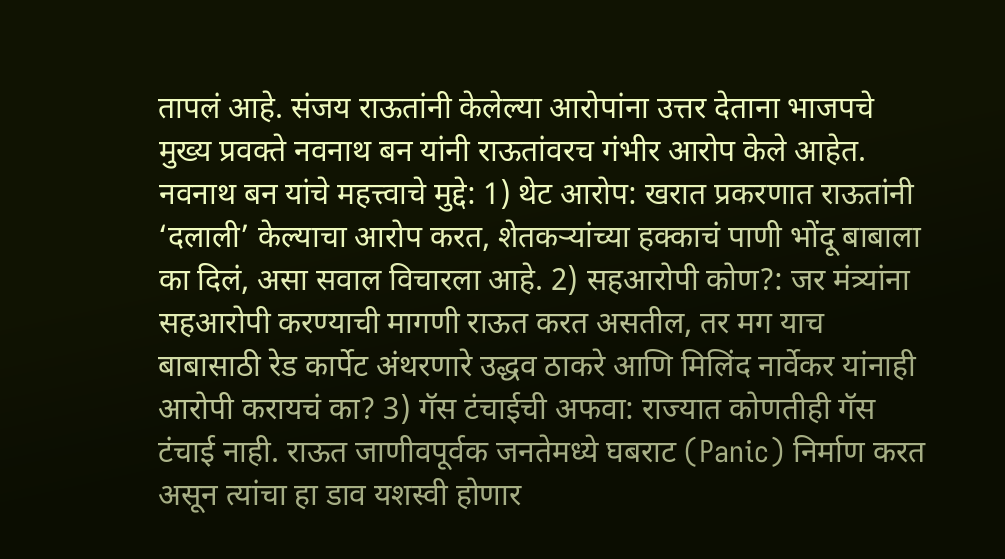तापलं आहे. संजय राऊतांनी केलेल्या आरोपांना उत्तर देताना भाजपचे मुख्य प्रवक्ते नवनाथ बन यांनी राऊतांवरच गंभीर आरोप केले आहेत. नवनाथ बन यांचे महत्त्वाचे मुद्दे: 1) थेट आरोप: खरात प्रकरणात राऊतांनी ‘दलाली’ केल्याचा आरोप करत, शेतकऱ्यांच्या हक्काचं पाणी भोंदू बाबाला का दिलं, असा सवाल विचारला आहे. 2) सहआरोपी कोण?: जर मंत्र्यांना सहआरोपी करण्याची मागणी राऊत करत असतील, तर मग याच बाबासाठी रेड कार्पेट अंथरणारे उद्धव ठाकरे आणि मिलिंद नार्वेकर यांनाही आरोपी करायचं का? 3) गॅस टंचाईची अफवा: राज्यात कोणतीही गॅस टंचाई नाही. राऊत जाणीवपूर्वक जनतेमध्ये घबराट (Panic) निर्माण करत असून त्यांचा हा डाव यशस्वी होणार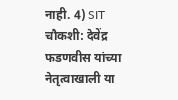नाही. 4) SIT चौकशी: देवेंद्र फडणवीस यांच्या नेतृत्वाखाली या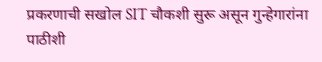प्रकरणाची सखोल SIT चौकशी सुरू असून गुन्हेगारांना पाठीशी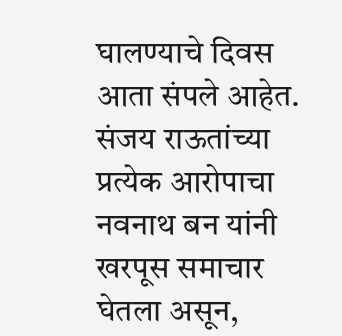घालण्याचे दिवस आता संपले आहेत. संजय राऊतांच्या प्रत्येक आरोपाचा नवनाथ बन यांनी खरपूस समाचार घेतला असून,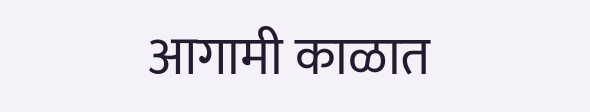आगामी काळात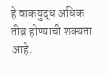हे वाकयुद्ध अधिक तीव्र होण्याची शक्यता आहे.